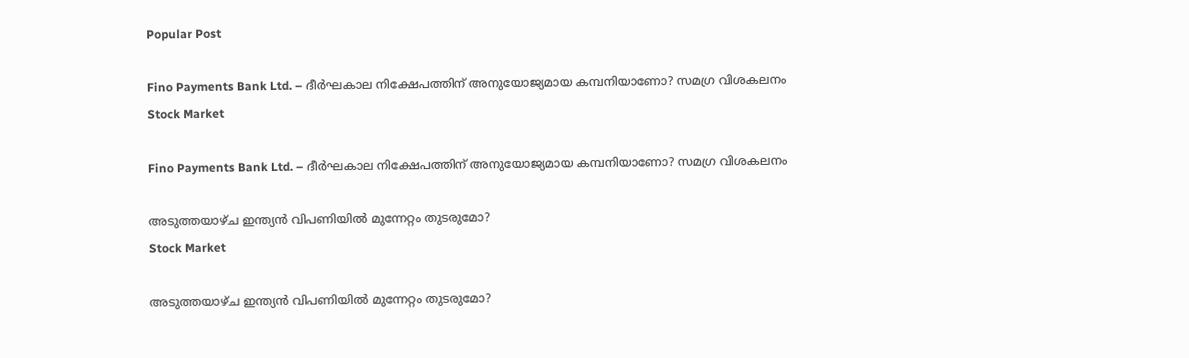Popular Post

Fino Payments Bank Ltd. – ദീർഘകാല നിക്ഷേപത്തിന് അനുയോജ്യമായ കമ്പനിയാണോ? സമഗ്ര വിശകലനം
Stock Market

Fino Payments Bank Ltd. – ദീർഘകാല നിക്ഷേപത്തിന് അനുയോജ്യമായ കമ്പനിയാണോ? സമഗ്ര വിശകലനം

അടുത്തയാഴ്ച ഇന്ത്യൻ വിപണിയിൽ മുന്നേറ്റം തുടരുമോ?
Stock Market

അടുത്തയാഴ്ച ഇന്ത്യൻ വിപണിയിൽ മുന്നേറ്റം തുടരുമോ?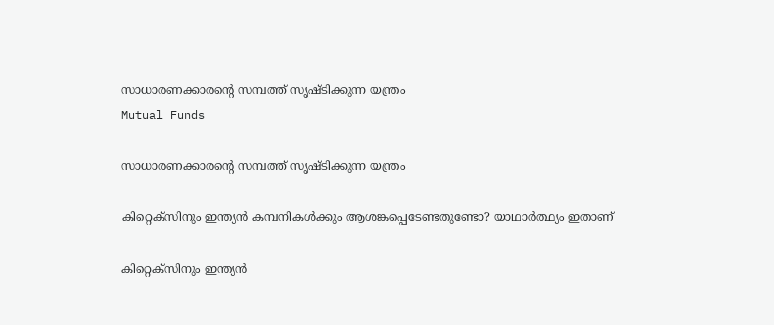സാധാരണക്കാരന്റെ സമ്പത്ത് സൃഷ്ടിക്കുന്ന യന്ത്രം
Mutual Funds

സാധാരണക്കാരന്റെ സമ്പത്ത് സൃഷ്ടിക്കുന്ന യന്ത്രം

കിറ്റെക്‌സിനും ഇന്ത്യന്‍ കമ്പനികള്‍ക്കും ആശങ്കപ്പെടേണ്ടതുണ്ടോ? യാഥാര്‍ത്ഥ്യം ഇതാണ്

കിറ്റെക്‌സിനും ഇന്ത്യന്‍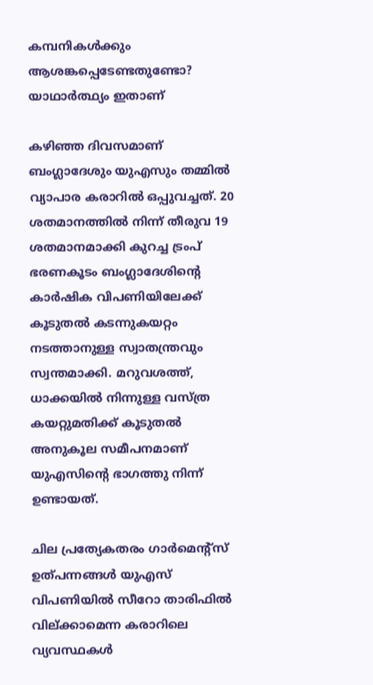കമ്പനികള്‍ക്കും ആശങ്കപ്പെടേണ്ടതുണ്ടോ? യാഥാര്‍ത്ഥ്യം ഇതാണ്

കഴിഞ്ഞ ദിവസമാണ് ബംഗ്ലാദേശും യുഎസും തമ്മില്‍ വ്യാപാര കരാറില്‍ ഒപ്പുവച്ചത്. 20 ശതമാനത്തില്‍ നിന്ന് തീരുവ 19 ശതമാനമാക്കി കുറച്ച ട്രംപ് ഭരണകൂടം ബംഗ്ലാദേശിന്റെ കാര്‍ഷിക വിപണിയിലേക്ക് കൂടുതല്‍ കടന്നുകയറ്റം നടത്താനുള്ള സ്വാതന്ത്രവും സ്വന്തമാക്കി. മറുവശത്ത്, ധാക്കയില്‍ നിന്നുള്ള വസ്ത്ര കയറ്റുമതിക്ക് കൂടുതല്‍ അനുകൂല സമീപനമാണ് യുഎസിന്റെ ഭാഗത്തു നിന്ന് ഉണ്ടായത്.

ചില പ്രത്യേകതരം ഗാര്‍മെന്റ്‌സ് ഉത്പന്നങ്ങള്‍ യുഎസ് വിപണിയില്‍ സീറോ താരിഫില്‍ വില്ക്കാമെന്ന കരാറിലെ വ്യവസ്ഥകള്‍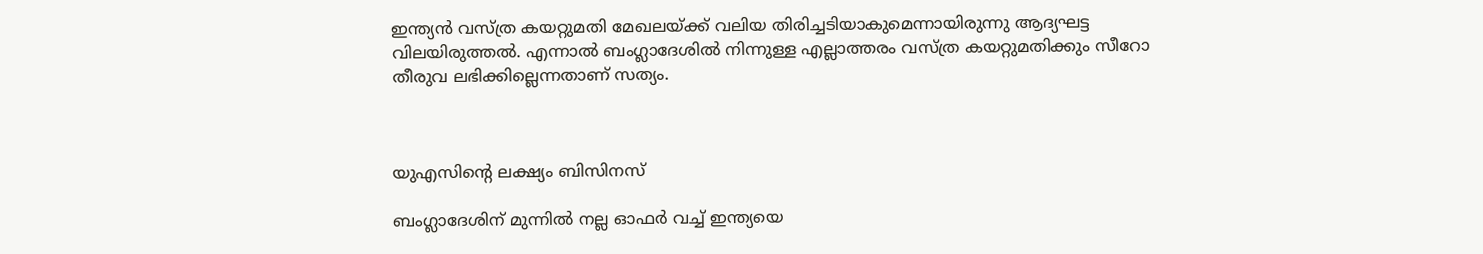ഇന്ത്യന്‍ വസ്ത്ര കയറ്റുമതി മേഖലയ്ക്ക് വലിയ തിരിച്ചടിയാകുമെന്നായിരുന്നു ആദ്യഘട്ട വിലയിരുത്തല്‍. എന്നാല്‍ ബംഗ്ലാദേശില്‍ നിന്നുള്ള എല്ലാത്തരം വസ്ത്ര കയറ്റുമതിക്കും സീറോ തീരുവ ലഭിക്കില്ലെന്നതാണ് സത്യം.



യുഎസിന്റെ ലക്ഷ്യം ബിസിനസ്

ബംഗ്ലാദേശിന് മുന്നില്‍ നല്ല ഓഫര്‍ വച്ച് ഇന്ത്യയെ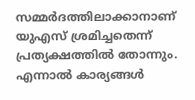സമ്മര്‍ദത്തിലാക്കാനാണ് യുഎസ് ശ്രമിച്ചതെന്ന് പ്രത്യക്ഷത്തില്‍ തോന്നും. എന്നാല്‍ കാര്യങ്ങള്‍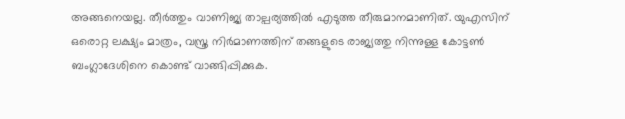അങ്ങനെയല്ല. തീര്‍ത്തും വാണിജ്യ താല്പര്യത്തില്‍ എടുത്ത തീരുമാനമാണിത്. യുഎസിന് ഒരൊറ്റ ലക്ഷ്യം മാത്രം, വസ്ത്ര നിര്‍മാണത്തിന് തങ്ങളുടെ രാജ്യത്തു നിന്നുള്ള കോട്ടണ്‍ ബംഗ്ലാദേശിനെ കൊണ്ട് വാങ്ങിപ്പിക്കുക.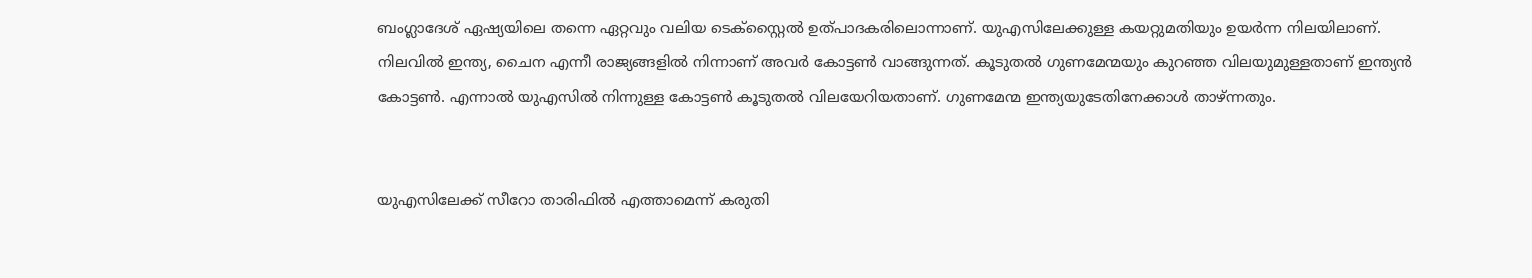ബംഗ്ലാദേശ് ഏഷ്യയിലെ തന്നെ ഏറ്റവും വലിയ ടെക്‌സ്റ്റൈല്‍ ഉത്പാദകരിലൊന്നാണ്. യുഎസിലേക്കുള്ള കയറ്റുമതിയും ഉയര്‍ന്ന നിലയിലാണ്. നിലവില്‍ ഇന്ത്യ, ചൈന എന്നീ രാജ്യങ്ങളില്‍ നിന്നാണ് അവര്‍ കോട്ടണ്‍ വാങ്ങുന്നത്. കൂടുതല്‍ ഗുണമേന്മയും കുറഞ്ഞ വിലയുമുള്ളതാണ് ഇന്ത്യന്‍ കോട്ടണ്‍. എന്നാല്‍ യുഎസില്‍ നിന്നുള്ള കോട്ടണ്‍ കൂടുതല്‍ വിലയേറിയതാണ്. ഗുണമേന്മ ഇന്ത്യയുടേതിനേക്കാള്‍ താഴ്ന്നതും.


യുഎസിലേക്ക് സീറോ താരിഫില്‍ എത്താമെന്ന് കരുതി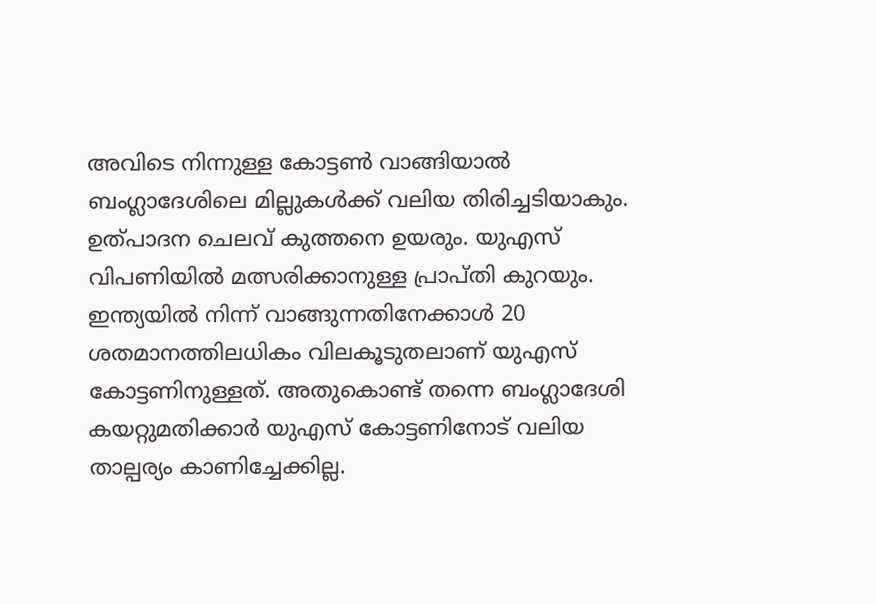അവിടെ നിന്നുള്ള കോട്ടണ്‍ വാങ്ങിയാല്‍ ബംഗ്ലാദേശിലെ മില്ലുകള്‍ക്ക് വലിയ തിരിച്ചടിയാകും. ഉത്പാദന ചെലവ് കുത്തനെ ഉയരും. യുഎസ് വിപണിയില്‍ മത്സരിക്കാനുള്ള പ്രാപ്തി കുറയും. ഇന്ത്യയില്‍ നിന്ന് വാങ്ങുന്നതിനേക്കാള്‍ 20 ശതമാനത്തിലധികം വിലകൂടുതലാണ് യുഎസ് കോട്ടണിനുള്ളത്. അതുകൊണ്ട് തന്നെ ബംഗ്ലാദേശി കയറ്റുമതിക്കാര്‍ യുഎസ് കോട്ടണിനോട് വലിയ താല്പര്യം കാണിച്ചേക്കില്ല.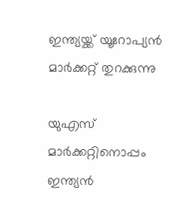ഇന്ത്യയ്ക്ക് യൂറോപ്യന്‍ മാര്‍ക്കറ്റ് തുറക്കുന്നു

യുഎസ് മാര്‍ക്കറ്റിനൊപ്പം ഇന്ത്യന്‍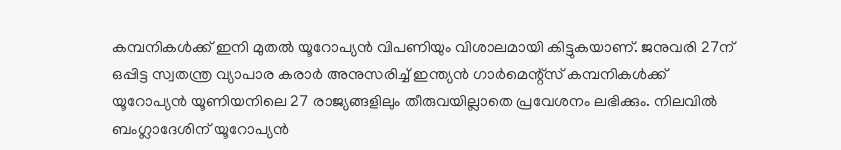കമ്പനികള്‍ക്ക് ഇനി മുതല്‍ യൂറോപ്യന്‍ വിപണിയും വിശാലമായി കിട്ടുകയാണ്. ജനുവരി 27ന് ഒപ്പിട്ട സ്വതന്ത്ര വ്യാപാര കരാര്‍ അനുസരിച്ച് ഇന്ത്യന്‍ ഗാര്‍മെന്റ്‌സ് കമ്പനികള്‍ക്ക് യൂറോപ്യന്‍ യൂണിയനിലെ 27 രാജ്യങ്ങളിലും തീരുവയില്ലാതെ പ്രവേശനം ലഭിക്കും. നിലവില്‍ ബംഗ്ലാദേശിന് യൂറോപ്യന്‍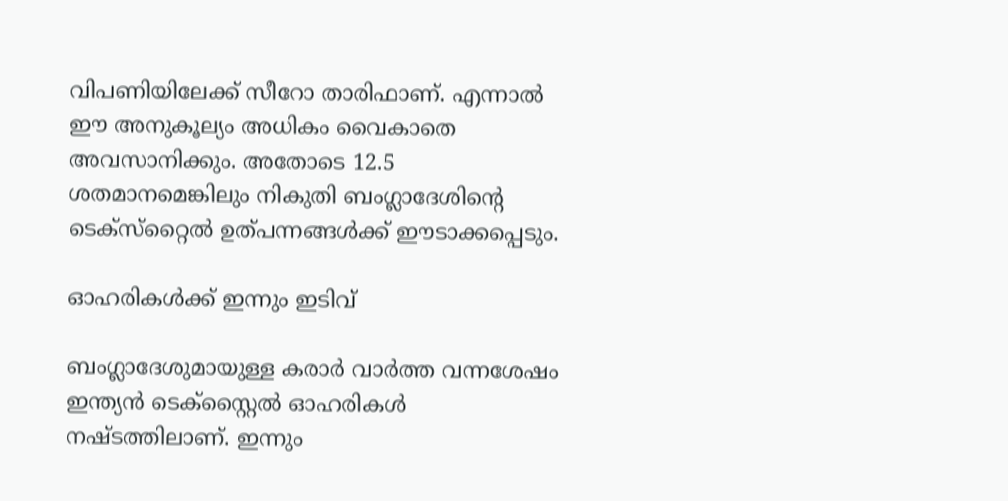വിപണിയിലേക്ക് സീറോ താരിഫാണ്. എന്നാല്‍ ഈ അനുകൂല്യം അധികം വൈകാതെ അവസാനിക്കും. അതോടെ 12.5 ശതമാനമെങ്കിലും നികുതി ബംഗ്ലാദേശിന്റെ ടെക്‌സ്‌റ്റൈല്‍ ഉത്പന്നങ്ങള്‍ക്ക് ഈടാക്കപ്പെടും.

ഓഹരികള്‍ക്ക് ഇന്നും ഇടിവ്

ബംഗ്ലാദേശുമായുള്ള കരാര്‍ വാര്‍ത്ത വന്നശേഷം ഇന്ത്യന്‍ ടെക്‌സ്റ്റൈല്‍ ഓഹരികള്‍ നഷ്ടത്തിലാണ്. ഇന്നും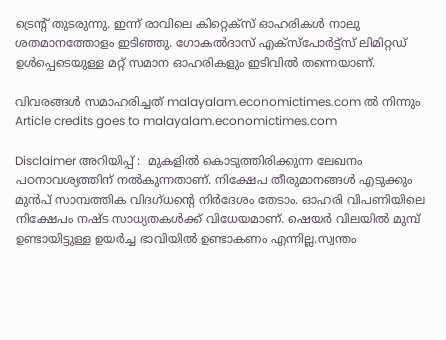ട്രെന്റ് തുടരുന്നു. ഇന്ന് രാവിലെ കിറ്റെക്‌സ് ഓഹരികള്‍ നാലു ശതമാനത്തോളം ഇടിഞ്ഞു. ഗോകല്‍ദാസ് എക്‌സ്‌പോര്‍ട്ട്‌സ് ലിമിറ്റഡ് ഉള്‍പ്പെടെയുള്ള മറ്റ് സമാന ഓഹരികളും ഇടിവില്‍ തന്നെയാണ്.

വിവരങ്ങൾ സമാഹരിച്ചത് malayalam.economictimes.com ൽ നിന്നും
Article credits goes to malayalam.economictimes.com

Disclaimer അറിയിപ്പ് :  മുകളില്‍ കൊടുത്തിരിക്കുന്ന ലേഖനം പഠനാവശ്യത്തിന് നൽകുന്നതാണ്. നിക്ഷേപ തീരുമാനങ്ങള്‍ എടുക്കും മുന്‍പ് സാമ്പത്തിക വിദഗ്ധന്റെ നിര്‍ദേശം തേടാം. ഓഹരി വിപണിയിലെ നിക്ഷേപം നഷ്ട സാധ്യതകള്‍ക്ക് വിധേയമാണ്. ഷെയർ വിലയിൽ മുമ്പ് ഉണ്ടായിട്ടുള്ള ഉയർച്ച ഭാവിയിൽ ഉണ്ടാകണം എന്നില്ല.സ്വന്തം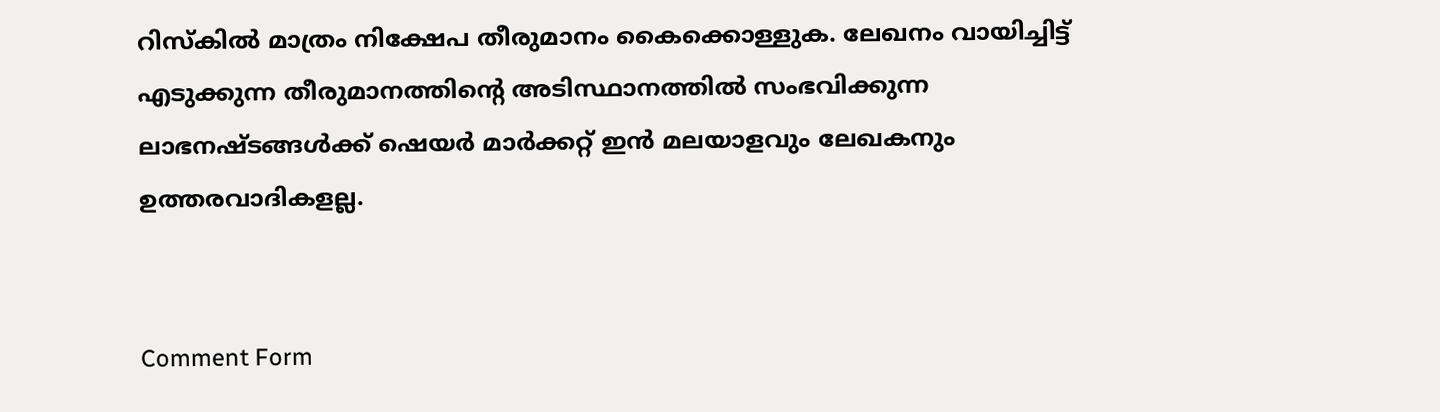റിസ്‌കില്‍ മാത്രം നിക്ഷേപ തീരുമാനം കൈക്കൊള്ളുക. ലേഖനം വായിച്ചിട്ട് എടുക്കുന്ന തീരുമാനത്തിന്റെ അടിസ്ഥാനത്തില്‍ സംഭവിക്കുന്ന ലാഭനഷ്ടങ്ങള്‍ക്ക് ഷെയർ മാർക്കറ്റ് ഇൻ മലയാളവും ലേഖകനും  ഉത്തരവാദികളല്ല.


Comment Form